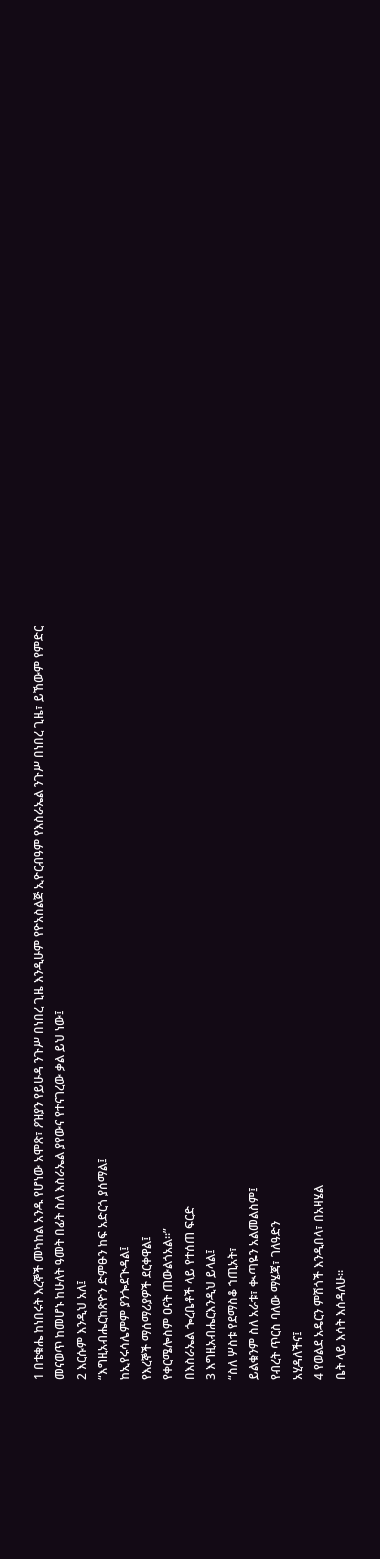1 በቴቁሔ ከነበሩት እረኞች መካከል አንዱ የሆነው አሞጽ፣ ዖዝያን የይሁዳ ንጉሥ በነበረ ጊዜ እንዲሁም የዮአስልጅ ኢዮርብዓም የእስራኤል ንጉሥ በነበረ ጊዜ፣ ይኸውም የምድር መናወጥ ከመሆኑ ከሁለት ዓመት በፊት ስለ እስራኤል ያየውና የተናገረው ቃል ይህ ነው፤
2 እርሱም እንዲህ አለ፤
“እግዚአብሔርከጽዮን ድምፁን ከፍ አድርጎ ያሰማል፤
ከኢየሩሳሌምም ያንጐደጒዳል፤
የእረኞች ማሰማሪያዎች ደርቀዋል፤
የቀርሜሎስም ዐናት ጠውልጎአል።”
በእስራኤል ጐረቤቶች ላይ የተሰጠ ፍርድ
3 እግዚአብሔርእንዲህ ይላል፤
“ስለ ሦስቱ የደማስቆ ኀጢአት፣
ይልቁንም ስለ አራቱ፣ ቊጣዬን አልመልስም፤
የብረት ጥርስ ባለው ማሄጃ፣ ገለዓድን
አሂዳለችና፤
4 የወልደ አዴርን ምሽጎች እንዲበላ፣ በአዛሄል
ቤት ላይ እሳት እሰዳለሁ።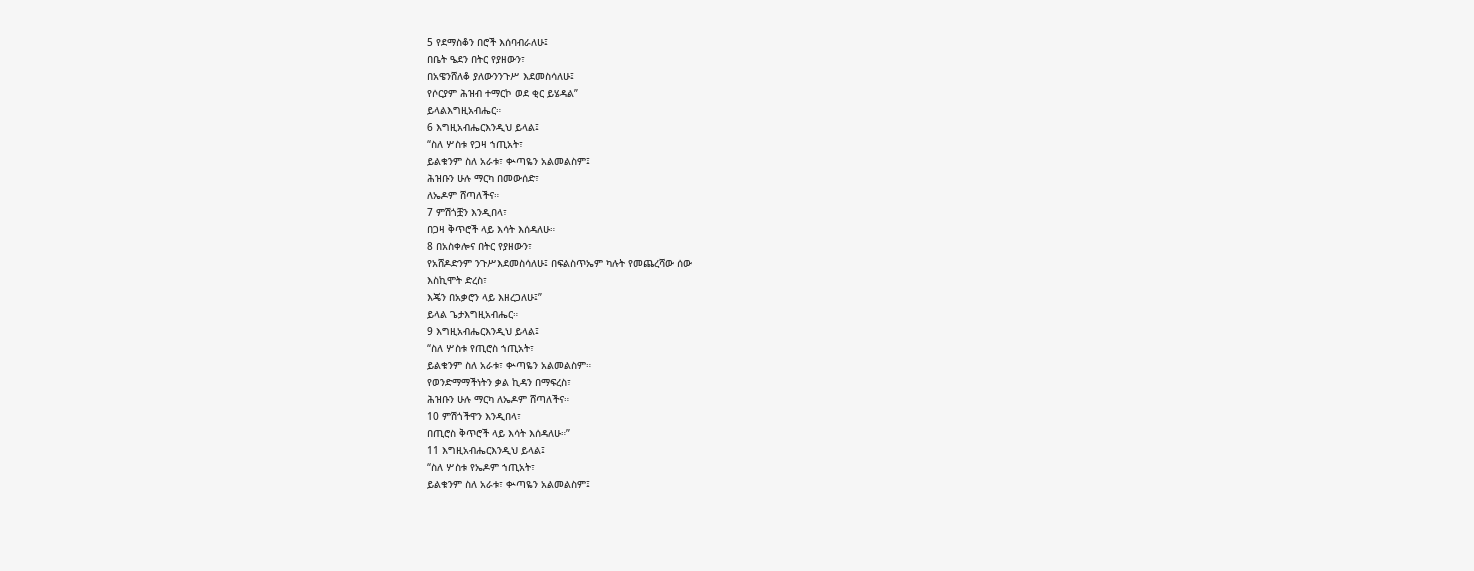5 የደማስቆን በሮች እሰባብራለሁ፤
በቤት ዔደን በትር የያዘውን፣
በአዌንሸለቆ ያለውንንጉሥ እደመስሳለሁ፤
የሶርያም ሕዝብ ተማርኮ ወደ ቂር ይሄዳል”
ይላልእግዚአብሔር።
6 እግዚአብሔርእንዲህ ይላል፤
“ስለ ሦስቱ የጋዛ ኀጢአት፣
ይልቁንም ስለ አራቱ፣ ቊጣዬን አልመልስም፤
ሕዝቡን ሁሉ ማርካ በመውሰድ፣
ለኤዶም ሸጣለችና።
7 ምሽጎቿን እንዲበላ፣
በጋዛ ቅጥሮች ላይ እሳት እሰዳለሁ።
8 በአስቀሎና በትር የያዘውን፣
የአሸዶድንም ንጉሥእደመስሳለሁ፤ በፍልስጥኤም ካሉት የመጨረሻው ሰው
እስኪሞት ድረስ፣
እጄን በአቃሮን ላይ እዘረጋለሁ፤”
ይላል ጌታእግዚአብሔር።
9 እግዚአብሔርእንዲህ ይላል፤
“ስለ ሦስቱ የጢሮስ ኀጢአት፣
ይልቁንም ስለ አራቱ፣ ቊጣዬን አልመልስም።
የወንድማማችነትን ቃል ኪዳን በማፍረስ፣
ሕዝቡን ሁሉ ማርካ ለኤዶም ሸጣለችና።
10 ምሽጎችዋን እንዲበላ፣
በጢሮስ ቅጥሮች ላይ እሳት እሰዳለሁ።”
11 እግዚአብሔርእንዲህ ይላል፤
“ስለ ሦስቱ የኤዶም ኀጢአት፣
ይልቁንም ስለ አራቱ፣ ቊጣዬን አልመልስም፤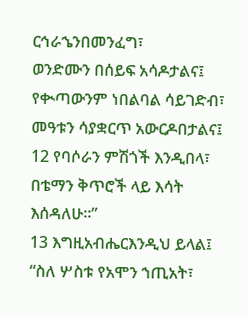ርኅራኄንበመንፈግ፣
ወንድሙን በሰይፍ አሳዶታልና፤
የቊጣውንም ነበልባል ሳይገድብ፣
መዓቱን ሳያቋርጥ አውርዶበታልና፤
12 የባሶራን ምሽጎች እንዲበላ፣
በቴማን ቅጥሮች ላይ እሳት እሰዳለሁ።”
13 እግዚአብሔርእንዲህ ይላል፤
“ስለ ሦስቱ የአሞን ኀጢአት፣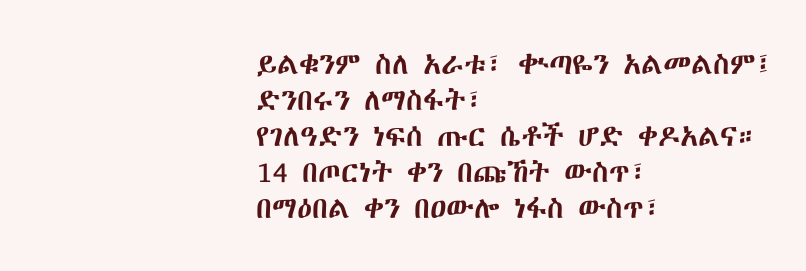ይልቁንም ስለ አራቱ፣ ቊጣዬን አልመልስም፤
ድንበሩን ለማስፋት፣
የገለዓድን ነፍሰ ጡር ሴቶች ሆድ ቀዶአልና።
14 በጦርነት ቀን በጩኸት ውስጥ፣
በማዕበል ቀን በዐውሎ ነፋስ ውስጥ፣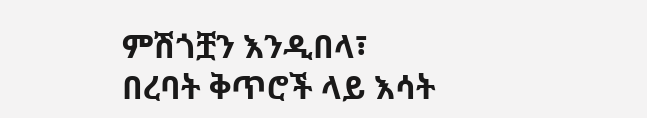ምሽጎቿን እንዲበላ፣
በረባት ቅጥሮች ላይ እሳት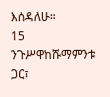እሰዳለሁ።
15 ንጉሥዋከሹማምንቱ ጋር፣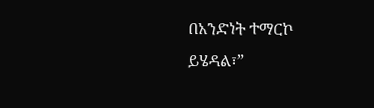በአንድነት ተማርኮ ይሄዳል፣”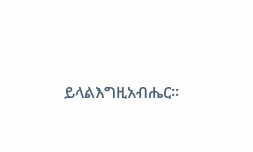ይላልእግዚአብሔር።